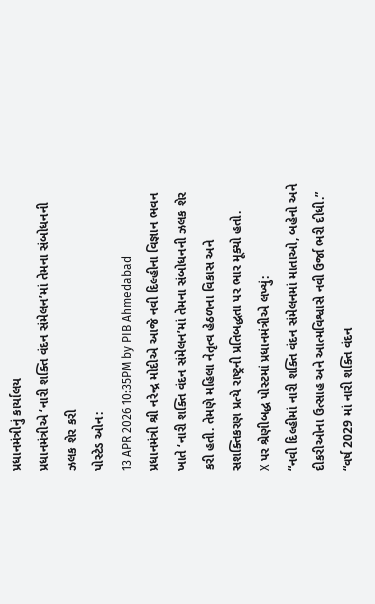પ્રધાનમંત્રીનું કાર્યાલય
પ્રધાનમંત્રીએ ‘નારી શક્તિ વંદન સંમેલન’માં તેમના સંબોધનની ઝલક શેર કરી
પોસ્ટેડ ઓન:
13 APR 2026 10:35PM by PIB Ahmedabad
પ્રધાનમંત્રી શ્રી નરેન્દ્ર મોદીએ આજે નવી દિલ્હીના વિજ્ઞાન ભવન ખાતે ‘નારી શક્તિ વંદન સંમેલન’માં તેમના સંબોધનની ઝલક શેર કરી હતી. તેમણે મહિલા નેતૃત્વ હેઠળના વિકાસ અને સશક્તિકરણ પ્રત્યે રાષ્ટ્રની પ્રતિબદ્ધતા પર ભાર મૂક્યો હતો.
X પર શ્રેણીબદ્ધ પોસ્ટમાં પ્રધાનમંત્રીએ લખ્યું:
“નવી દિલ્હીમાં નારી શક્તિ વંદન સંમેલનમાં માતાઓ, બહેનો અને દીકરીઓના ઉત્સાહ અને આત્મવિશ્વાસે નવી ઉર્જા ભરી દીધી.”
“વર્ષ 2029 માં નારી શક્તિ વંદન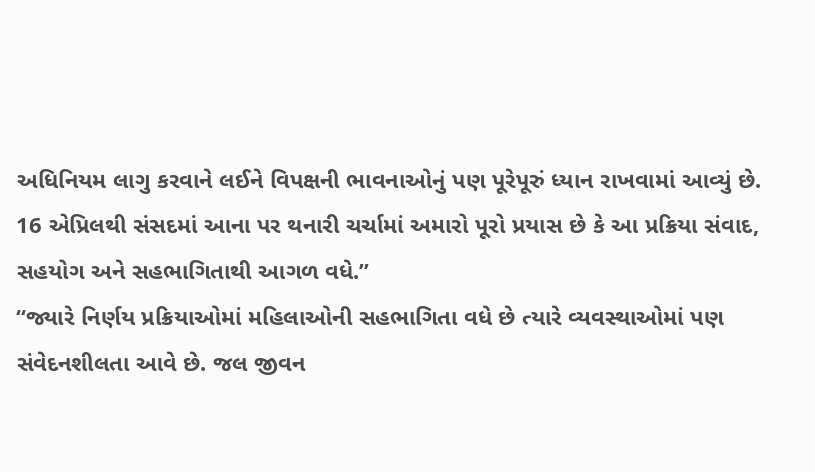અધિનિયમ લાગુ કરવાને લઈને વિપક્ષની ભાવનાઓનું પણ પૂરેપૂરું ધ્યાન રાખવામાં આવ્યું છે. 16 એપ્રિલથી સંસદમાં આના પર થનારી ચર્ચામાં અમારો પૂરો પ્રયાસ છે કે આ પ્રક્રિયા સંવાદ, સહયોગ અને સહભાગિતાથી આગળ વધે.”
“જ્યારે નિર્ણય પ્રક્રિયાઓમાં મહિલાઓની સહભાગિતા વધે છે ત્યારે વ્યવસ્થાઓમાં પણ સંવેદનશીલતા આવે છે. જલ જીવન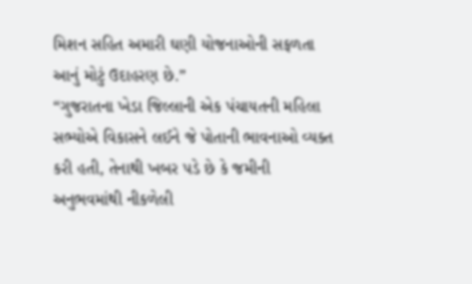મિશન સહિત અમારી ઘણી યોજનાઓની સફળતા આનું મોટું ઉદાહરણ છે.”
“ગુજરાતના ખેડા જિલ્લાની એક પંચાયતની મહિલા સભ્યોએ વિકાસને લઈને જે પોતાની ભાવનાઓ વ્યક્ત કરી હતી, તેનાથી ખબર પડે છે કે જમીની અનુભવમાંથી નીકળેલી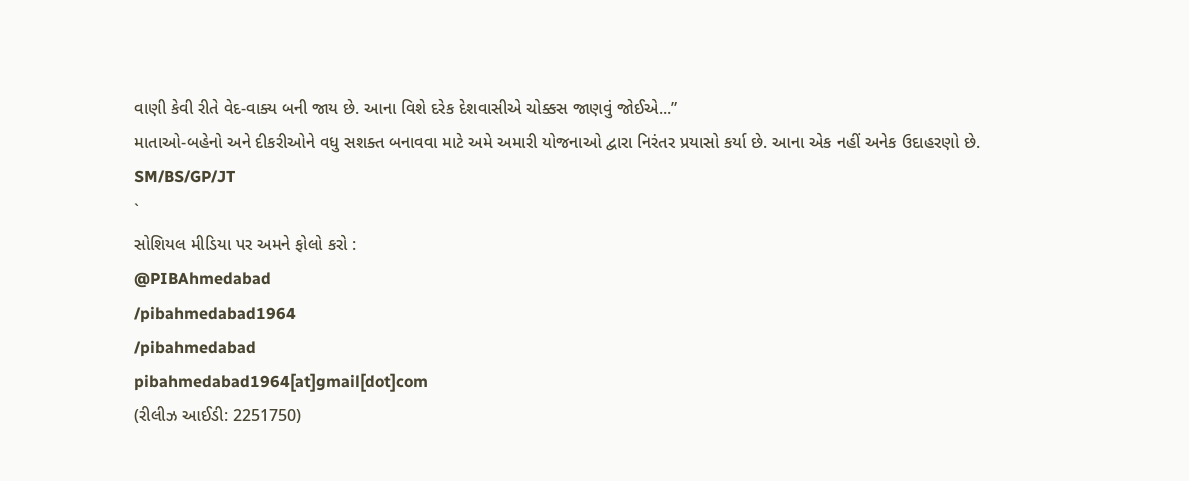વાણી કેવી રીતે વેદ-વાક્ય બની જાય છે. આના વિશે દરેક દેશવાસીએ ચોક્કસ જાણવું જોઈએ...”
માતાઓ-બહેનો અને દીકરીઓને વધુ સશક્ત બનાવવા માટે અમે અમારી યોજનાઓ દ્વારા નિરંતર પ્રયાસો કર્યા છે. આના એક નહીં અનેક ઉદાહરણો છે.
SM/BS/GP/JT
`
સોશિયલ મીડિયા પર અમને ફોલો કરો :
@PIBAhmedabad
/pibahmedabad1964
/pibahmedabad
pibahmedabad1964[at]gmail[dot]com
(રીલીઝ આઈડી: 2251750)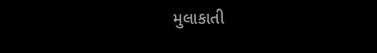મુલાકાતી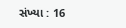સંખ્યા : 16